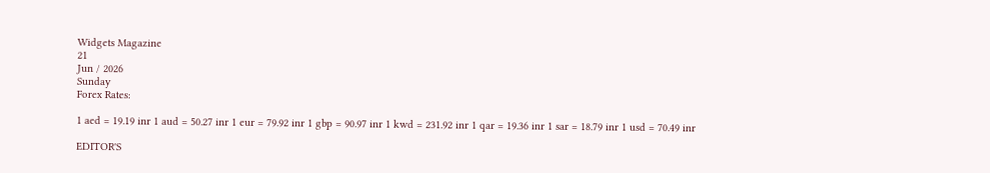Widgets Magazine
21
Jun / 2026
Sunday
Forex Rates:

1 aed = 19.19 inr 1 aud = 50.27 inr 1 eur = 79.92 inr 1 gbp = 90.97 inr 1 kwd = 231.92 inr 1 qar = 19.36 inr 1 sar = 18.79 inr 1 usd = 70.49 inr

EDITOR'S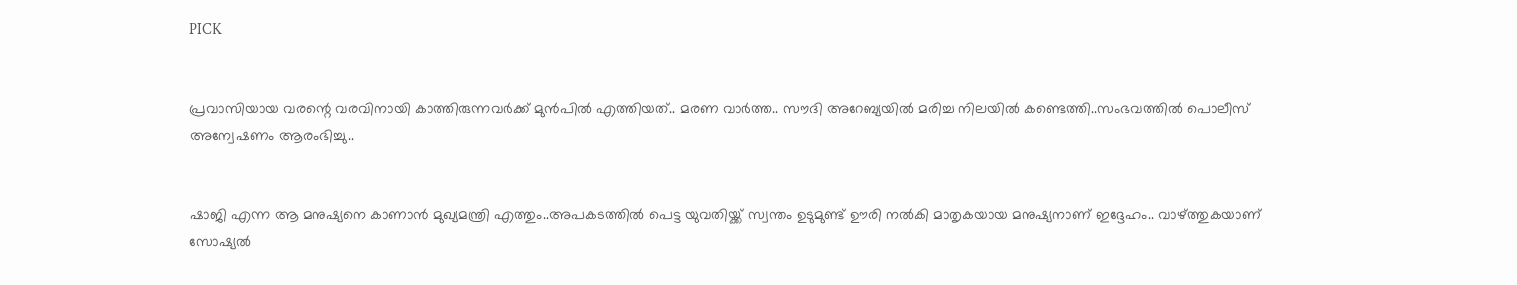PICK


പ്രവാസിയായ വരന്റെ വരവിനായി കാത്തിരുന്നവർക്ക് മുൻപിൽ എത്തിയത്.. മരണ വാർത്ത.. സൗദി അറേബ്യയിൽ മരിച്ച നിലയില്‍ കണ്ടെത്തി..സംഭവത്തില്‍ പൊലീസ് അന്വേഷണം ആരംഭിച്ചു..


ഷാജി എന്ന ആ മനുഷ്യനെ കാണാൻ മുഖ്യമന്ത്രി എത്തും..അപകടത്തിൽ പെട്ട യുവതിയ്ക്ക് സ്വന്തം ഉടുമുണ്ട് ഊരി നൽകി മാതൃകയായ മനുഷ്യനാണ് ഇദ്ദേഹം.. വാഴ്ത്തുകയാണ് സോഷ്യല്‍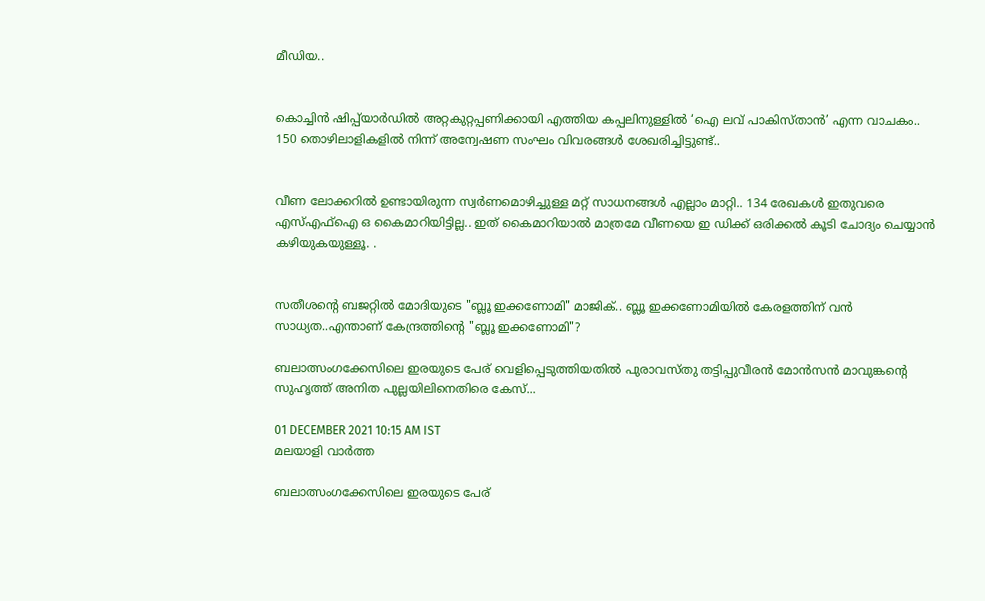മീഡിയ..


കൊച്ചിൻ ഷിപ്പ്‌യാർഡിൽ അറ്റകുറ്റപ്പണിക്കായി എത്തിയ കപ്പലിനുള്ളിൽ ‘ഐ ലവ് പാകിസ്താൻ’ എന്ന വാചകം.. 150 തൊഴിലാളികളിൽ നിന്ന് അന്വേഷണ സംഘം വിവരങ്ങൾ ശേഖരിച്ചിട്ടുണ്ട്..


വീണ ലോക്കറിൽ ഉണ്ടായിരുന്ന സ്വർണമൊഴിച്ചുള്ള മറ്റ് സാധനങ്ങൾ എല്ലാം മാറ്റി.. 134 രേഖകൾ ഇതുവരെ എസ്എഫ്ഐ ഒ കൈമാറിയിട്ടില്ല.. ഇത് കൈമാറിയാൽ മാത്രമേ വീണയെ ഇ ഡിക്ക് ഒരിക്കൽ കൂടി ചോദ്യം ചെയ്യാൻ കഴിയുകയുള്ളൂ. .


സതീശന്റെ ബജറ്റിൽ മോദിയുടെ "ബ്ലൂ ഇക്കണോമി" മാജിക്.. ബ്ലൂ ഇക്കണോമിയിൽ കേരളത്തിന് വൻ സാധ്യത..എന്താണ് കേന്ദ്രത്തിന്റെ "ബ്ലൂ ഇക്കണോമി"?

ബലാത്സംഗക്കേസിലെ ഇരയുടെ പേര് വെളിപ്പെടുത്തിയതില്‍ പുരാവസ്തു തട്ടിപ്പുവീരന്‍ മോന്‍സന്‍ മാവുങ്കന്റെ സുഹൃത്ത് അനിത പുല്ലയിലിനെതിരെ കേസ്...

01 DECEMBER 2021 10:15 AM IST
മലയാളി വാര്‍ത്ത

ബലാത്സംഗക്കേസിലെ ഇരയുടെ പേര്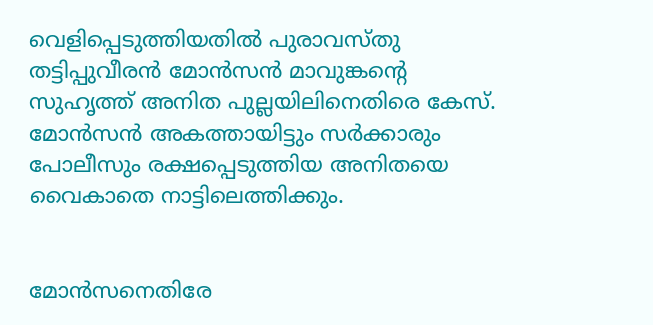വെളിപ്പെടുത്തിയതില്‍ പുരാവസ്തു തട്ടിപ്പുവീരന്‍ മോന്‍സന്‍ മാവുങ്കന്റെ സുഹൃത്ത് അനിത പുല്ലയിലിനെതിരെ കേസ്. മോന്‍സന്‍ അകത്തായിട്ടും സര്‍ക്കാരും പോലീസും രക്ഷപ്പെടുത്തിയ അനിതയെ വൈകാതെ നാട്ടിലെത്തിക്കും.


മോന്‍സനെതിരേ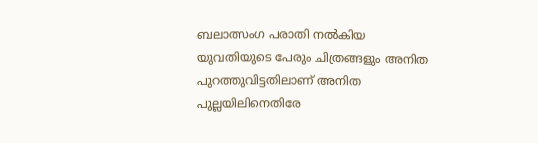ബലാത്സംഗ പരാതി നല്‍കിയ യുവതിയുടെ പേരും ചിത്രങ്ങളും അനിത പുറത്തുവിട്ടതിലാണ് അനിത പുല്ലയിലിനെതിരേ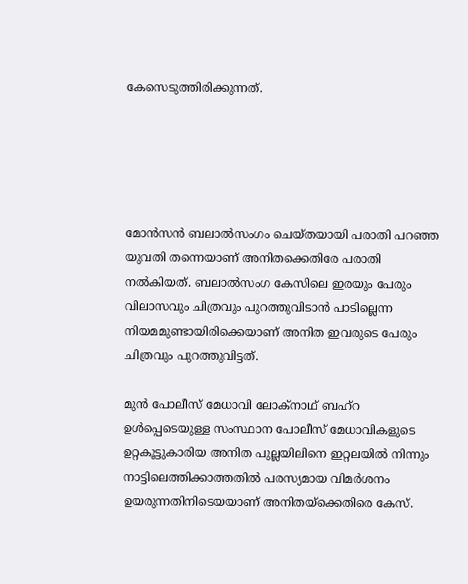കേസെടുത്തിരിക്കുന്നത്.





മോന്‍സന്‍ ബലാല്‍സംഗം ചെയ്തയായി പരാതി പറഞ്ഞ യുവതി തന്നെയാണ് അനിതക്കെതിരേ പരാതി നല്‍കിയത്. ബലാല്‍സംഗ കേസിലെ ഇരയും പേരും വിലാസവും ചിത്രവും പുറത്തുവിടാന്‍ പാടില്ലെന്ന നിയമമുണ്ടായിരിക്കെയാണ് അനിത ഇവരുടെ പേരും ചിത്രവും പുറത്തുവിട്ടത്.

മുന്‍ പോലീസ് മേധാവി ലോക്നാഥ് ബഹ്റ ഉള്‍പ്പെടെയുള്ള സംസ്ഥാന പോലീസ് മേധാവികളുടെ ഉറ്റകൂട്ടുകാരിയ അനിത പുല്ലയിലിനെ ഇറ്റലയില്‍ നിന്നും നാട്ടിലെത്തിക്കാത്തതില്‍ പരസ്യമായ വിമര്‍ശനം ഉയരുന്നതിനിടെയയാണ് അനിതയ്ക്കെതിരെ കേസ്.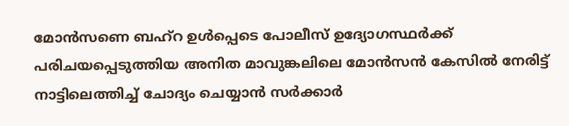മോന്‍സണെ ബഹ്റ ഉള്‍പ്പെടെ പോലീസ് ഉദ്യോഗസ്ഥര്‍ക്ക് പരിചയപ്പെടുത്തിയ അനിത മാവുങ്കലിലെ മോന്‍സന്‍ കേസില്‍ നേരിട്ട് നാട്ടിലെത്തിച്ച് ചോദ്യം ചെയ്യാന്‍ സര്‍ക്കാര്‍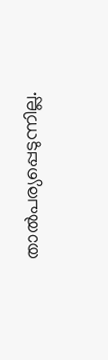താല്‍പര്യപ്പെടുന്നില്ല.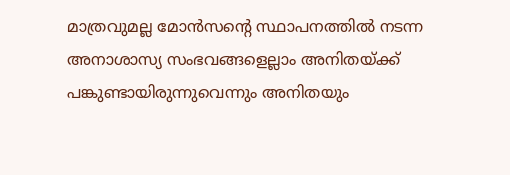മാത്രവുമല്ല മോന്‍സന്റെ സ്ഥാപനത്തില്‍ നടന്ന അനാശാസ്യ സംഭവങ്ങളെല്ലാം അനിതയ്ക്ക് പങ്കുണ്ടായിരുന്നുവെന്നും അനിതയും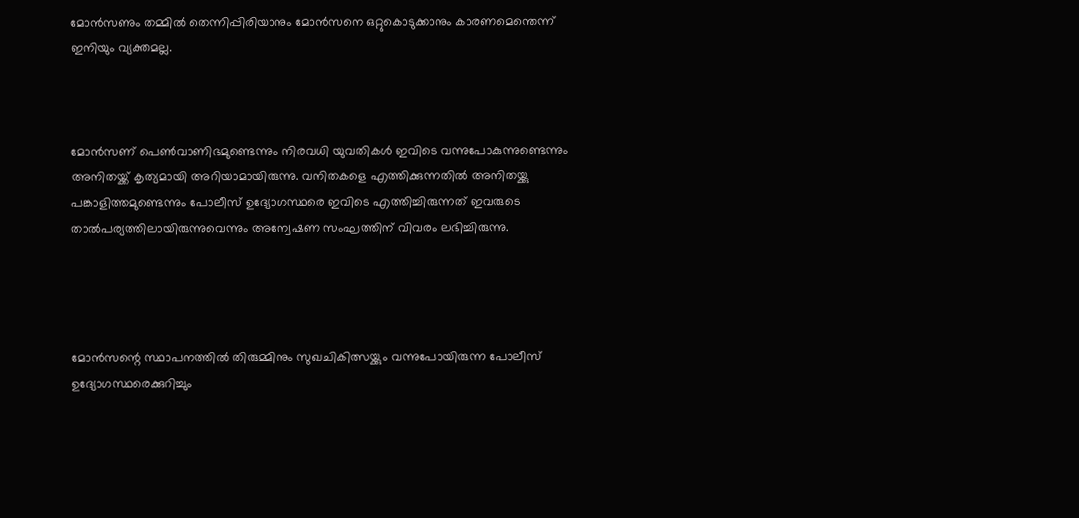മോന്‍സണും തമ്മില്‍ തെന്നിപ്പിരിയാനും മോന്‍സനെ ഒറ്റുകൊടുക്കാനും കാരണമെന്തെന്ന് ഇനിയും വ്യക്തമല്ല.



മോന്‍സണ് പെണ്‍വാണിഭമുണ്ടെന്നും നിരവധി യുവതികള്‍ ഇവിടെ വന്നുപോകുന്നുണ്ടെന്നും അനിതയ്ക്ക് കൃത്യമായി അറിയാമായിരുന്നു. വനിതകളെ എത്തിക്കുന്നതില്‍ അനിതയ്ക്കു പങ്കാളിത്തമുണ്ടെന്നും പോലീസ് ഉദ്യോഗസ്ഥരെ ഇവിടെ എത്തിച്ചിരുന്നത് ഇവരുടെ താല്‍പര്യത്തിലായിരുന്നുവെന്നും അന്വേഷണ സംഘത്തിന് വിവരം ലഭിച്ചിരുന്നു.




മോന്‍സന്റെ സ്ഥാപനത്തില്‍ തിരുമ്മിനും സുഖചികിത്സയ്ക്കും വന്നുപോയിരുന്ന പോലീസ് ഉദ്യോഗസ്ഥരെക്കുറിച്ചും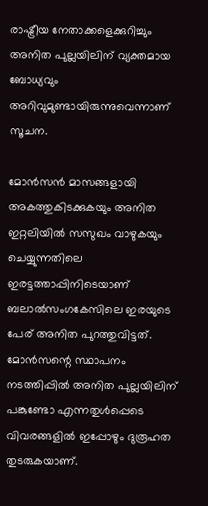രാഷ്ട്രീയ നേതാക്കളെക്കുറിച്ചും അനിത പുല്ലയിലിന് വ്യക്തമായ ബോധ്യവും അറിവുമുണ്ടായിരുന്നുവെന്നാണ് സൂചന.

മോന്‍സന്‍ മാസങ്ങളായി അകത്തുകിടക്കുകയും അനിത ഇറ്റലിയില്‍ സസുഖം വാഴുകയും ചെയ്യുന്നതിലെ ഇരട്ടത്താപ്പിനിടെയാണ് ബലാല്‍സംഗകേസിലെ ഇരയുടെ പേര് അനിത പുറത്തുവിട്ടത്. മോന്‍സന്റെ സ്ഥാപനം നടത്തിപ്പില്‍ അനിത പുല്ലയിലിന് പങ്കുണ്ടോ എന്നതുള്‍പ്പെടെ വിവരങ്ങളില്‍ ഇപ്പോഴും ദുരൂഹത തുടരുകയാണ്.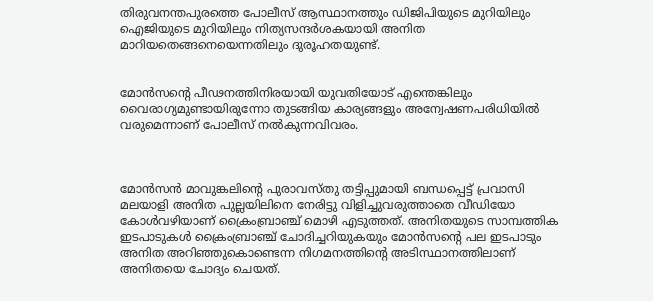തിരുവനന്തപുരത്തെ പോലീസ് ആസ്ഥാനത്തും ഡിജിപിയുടെ മുറിയിലും ഐജിയുടെ മുറിയിലും നിത്യസന്ദര്‍ശകയായി അനിത മാറിയതെങ്ങനെയെന്നതിലും ദുരൂഹതയുണ്ട്.


മോന്‍സന്റെ പീഢനത്തിനിരയായി യുവതിയോട് എന്തെങ്കിലും വൈരാഗ്യമുണ്ടായിരുന്നോ തുടങ്ങിയ കാര്യങ്ങളും അന്വേഷണപരിധിയില്‍ വരുമെന്നാണ് പോലീസ് നല്‍കുന്നവിവരം.



മോന്‍സന്‍ മാവുങ്കലിന്റെ പുരാവസ്തു തട്ടിപ്പുമായി ബന്ധപ്പെട്ട് പ്രവാസി മലയാളി അനിത പുല്ലയിലിനെ നേരിട്ടു വിളിച്ചുവരുത്താതെ വീഡിയോ കോള്‍വഴിയാണ് ക്രൈംബ്രാഞ്ച് മൊഴി എടുത്തത്. അനിതയുടെ സാമ്പത്തിക ഇടപാടുകള്‍ ക്രൈംബ്രാഞ്ച് ചോദിച്ചറിയുകയും മോന്‍സന്റെ പല ഇടപാടും അനിത അറിഞ്ഞുകൊണ്ടെന്ന നിഗമനത്തിന്റെ അടിസ്ഥാനത്തിലാണ് അനിതയെ ചോദ്യം ചെയത്.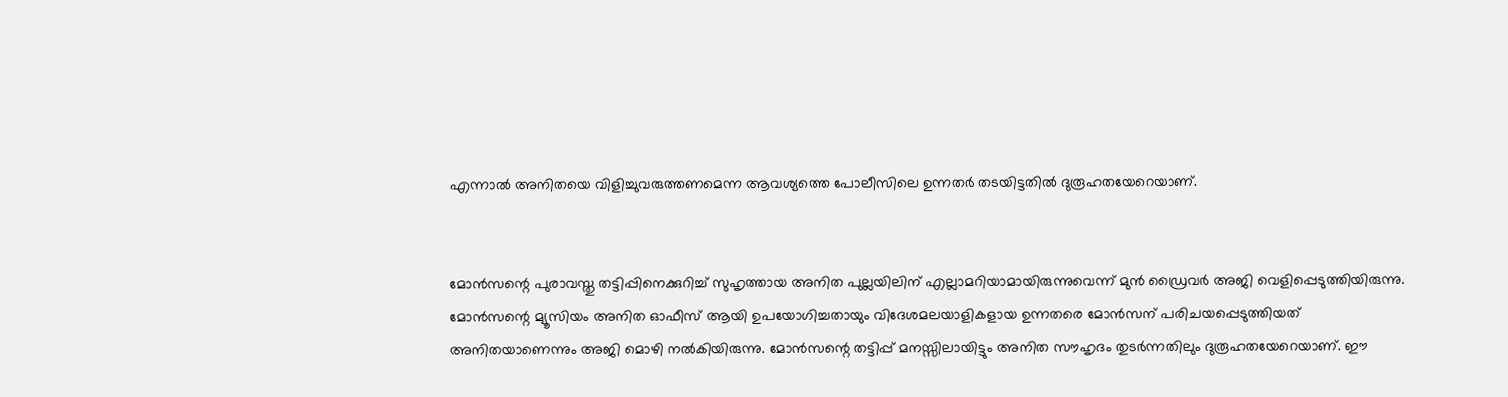എന്നാല്‍ അനിതയെ വിളിച്ചുവരുത്തണമെന്ന ആവശ്യത്തെ പോലീസിലെ ഉന്നതര്‍ തടയിട്ടതില്‍ ദുരൂഹതയേറെയാണ്.


മോന്‍സന്റെ പുരാവസ്തു തട്ടിപ്പിനെക്കുറിച്ച് സുഹൃത്തായ അനിത പുല്ലയിലിന് എല്ലാമറിയാമായിരുന്നുവെന്ന് മുന്‍ ഡ്രൈവര്‍ അജി വെളിപ്പെടുത്തിയിരുന്നു. മോന്‍സന്റെ മ്യൂസിയം അനിത ഓഫീസ് ആയി ഉപയോഗിച്ചതായും വിദേശമലയാളികളായ ഉന്നതരെ മോന്‍സന് പരിചയപ്പെടുത്തിയത് അനിതയാണെന്നും അജി മൊഴി നല്‍കിയിരുന്നു. മോന്‍സന്റെ തട്ടിപ്പ് മനസ്സിലായിട്ടും അനിത സൗഹൃദം തുടര്‍ന്നതിലും ദുരൂഹതയേറെയാണ്. ഈ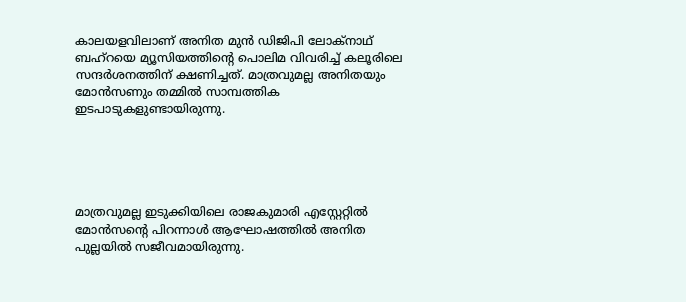കാലയളവിലാണ് അനിത മുന്‍ ഡിജിപി ലോക്നാഥ് ബഹ്റയെ മ്യൂസിയത്തിന്റെ പൊലിമ വിവരിച്ച് കലൂരിലെ സന്ദര്‍ശനത്തിന് ക്ഷണിച്ചത്. മാത്രവുമല്ല അനിതയും മോന്‍സണും തമ്മില്‍ സാമ്പത്തിക ഇടപാടുകളുണ്ടായിരുന്നു.





മാത്രവുമല്ല ഇടുക്കിയിലെ രാജകുമാരി എസ്റ്റേറ്റില്‍ മോന്‍സന്റെ പിറന്നാള്‍ ആഘോഷത്തില്‍ അനിത പുല്ലയില്‍ സജീവമായിരുന്നു.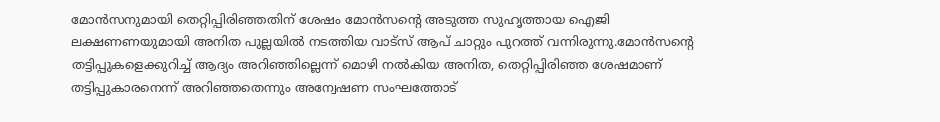മോന്‍സനുമായി തെറ്റിപ്പിരിഞ്ഞതിന് ശേഷം മോന്‍സന്റെ അടുത്ത സുഹൃത്തായ ഐജി ലക്ഷണണയുമായി അനിത പുല്ലയില്‍ നടത്തിയ വാട്സ് ആപ് ചാറ്റും പുറത്ത് വന്നിരുന്നു.മോന്‍സന്റെ തട്ടിപ്പുകളെക്കുറിച്ച് ആദ്യം അറിഞ്ഞില്ലെന്ന് മൊഴി നല്‍കിയ അനിത, തെറ്റിപ്പിരിഞ്ഞ ശേഷമാണ് തട്ടിപ്പുകാരനെന്ന് അറിഞ്ഞതെന്നും അന്വേഷണ സംഘത്തോട്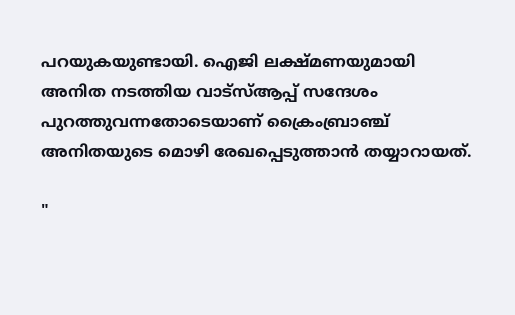പറയുകയുണ്ടായി. ഐജി ലക്ഷ്മണയുമായി അനിത നടത്തിയ വാട്‌സ്ആപ്പ് സന്ദേശം പുറത്തുവന്നതോടെയാണ് ക്രൈംബ്രാഞ്ച് അനിതയുടെ മൊഴി രേഖപ്പെടുത്താന്‍ തയ്യാറായത്.

"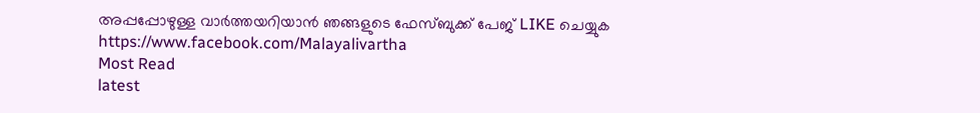അപ്പപ്പോഴുള്ള വാര്‍ത്തയറിയാന്‍ ഞങ്ങളുടെ ഫേസ്‌ബുക്ക്‌ പേജ് LIKE ചെയ്യുക
https://www.facebook.com/Malayalivartha
Most Read
latest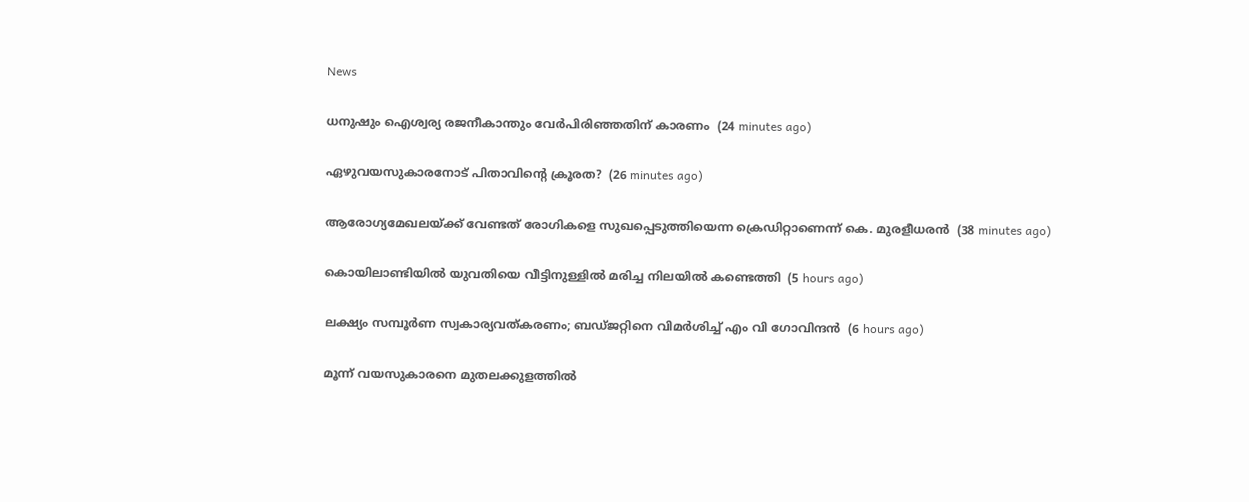News

ധനുഷും ഐശ്വര്യ രജനീകാന്തും വേര്‍പിരിഞ്ഞതിന് കാരണം  (24 minutes ago)

ഏഴുവയസുകാരനോട് പിതാവിന്റെ ക്രൂരത?  (26 minutes ago)

ആരോഗ്യമേഖലയ്ക്ക് വേണ്ടത് രോഗികളെ സുഖപ്പെടുത്തിയെന്ന ക്രെഡിറ്റാണെന്ന് കെ. മുരളീധരന്‍  (38 minutes ago)

കൊയിലാണ്ടിയില്‍ യുവതിയെ വീട്ടിനുള്ളില്‍ മരിച്ച നിലയില്‍ കണ്ടെത്തി  (5 hours ago)

ലക്ഷ്യം സമ്പൂര്‍ണ സ്വകാര്യവത്കരണം; ബഡ്ജറ്റിനെ വിമര്‍ശിച്ച് എം വി ഗോവിന്ദന്‍  (6 hours ago)

മൂന്ന് വയസുകാരനെ മുതലക്കുളത്തില്‍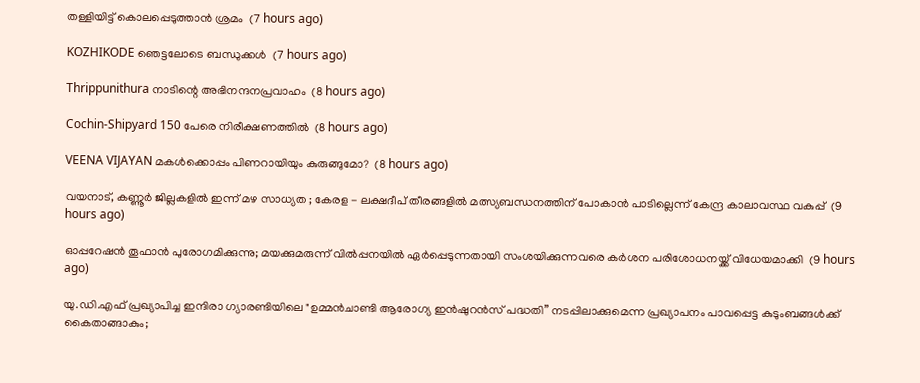തള്ളിയിട്ട് കൊലപ്പെടുത്താന്‍ ശ്രമം  (7 hours ago)

KOZHIKODE ഞെട്ടലോടെ ബന്ധുക്കൾ  (7 hours ago)

Thrippunithura നാടിന്റെ അഭിനന്ദനപ്രവാഹം  (8 hours ago)

Cochin-Shipyard 150 പേരെ നിരീക്ഷണത്തിൽ  (8 hours ago)

VEENA VIJAYAN മകൾക്കൊപ്പം പിണറായിയും കുരുങ്ങുമോ?  (8 hours ago)

വയനാട്, കണ്ണൂർ ജില്ലകളിൽ ഇന്ന് മഴ സാധ്യത ; കേരള - ലക്ഷദീപ് തീരങ്ങളിൽ മത്സ്യബന്ധനത്തിന് പോകാൻ പാടില്ലെന്ന് കേന്ദ്ര കാലാവസ്ഥ വകുപ്പ്  (9 hours ago)

ഓപ്പറേഷന്‍ തൂഫാന്‍ പുരോഗമിക്കുന്നു; മയക്കുമരുന്ന് വില്‍പ്പനയില്‍ ഏര്‍പ്പെടുന്നതായി സംശയിക്കുന്നവരെ കര്‍ശന പരിശോധനയ്ക്ക് വിധേയമാക്കി  (9 hours ago)

യു.ഡി.എഫ് പ്രഖ്യാപിച്ച ഇന്ദിരാ ഗ്യാരണ്ടിയിലെ "ഉമ്മൻചാണ്ടി ആരോഗ്യ ഇൻഷുറൻസ് പദ്ധതി” നടപ്പിലാക്കുമെന്ന പ്രഖ്യാപനം പാവപ്പെട്ട കുടുംബങ്ങൾക്ക് കൈതാങ്ങാകും;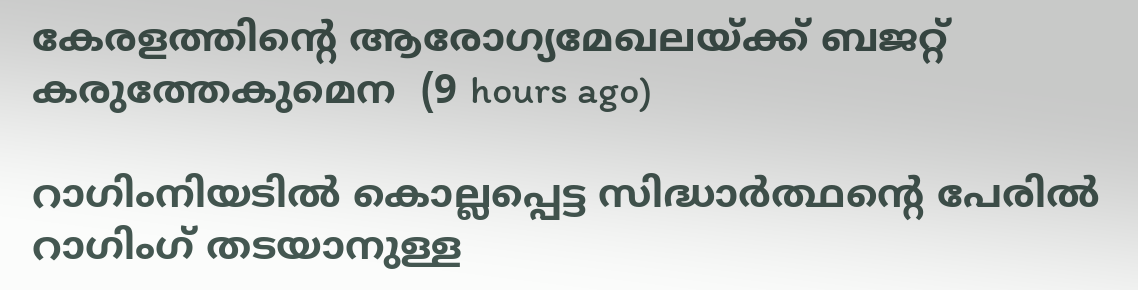കേരളത്തിന്റെ ആരോഗ്യമേഖലയ്ക്ക് ബജറ്റ് കരുത്തേകുമെന  (9 hours ago)

റാഗിംനിയടില്‍ കൊല്ലപ്പെട്ട സിദ്ധാര്‍ത്ഥന്റെ പേരില്‍ റാഗിംഗ് തടയാനുള്ള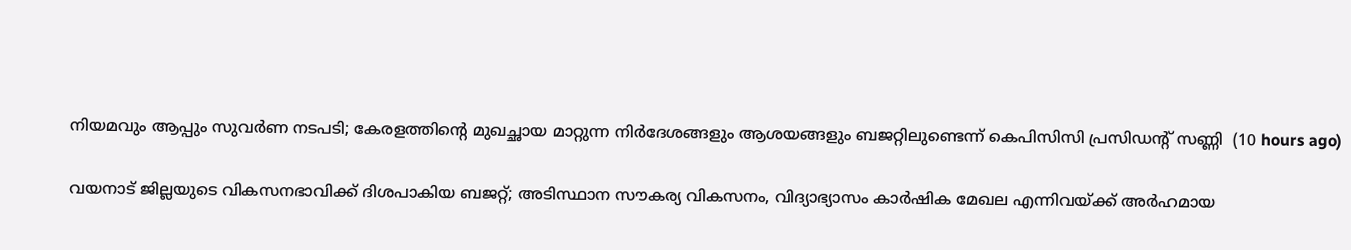നിയമവും ആപ്പും സുവര്‍ണ നടപടി; കേരളത്തിന്റെ മുഖച്ഛായ മാറ്റുന്ന നിര്‍ദേശങ്ങളും ആശയങ്ങളും ബജറ്റിലുണ്ടെന്ന് കെപിസിസി പ്രസിഡന്റ് സണ്ണി  (10 hours ago)

വയനാട് ജില്ലയുടെ വികസനഭാവിക്ക് ദിശപാകിയ ബജറ്റ്; അടിസ്ഥാന സൗകര്യ വികസനം, വിദ്യാഭ്യാസം കാര്‍ഷിക മേഖല എന്നിവയ്ക്ക് അര്‍ഹമായ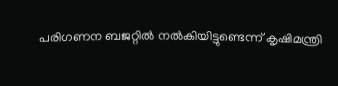പരിഗണന ബജറ്റില്‍ നല്‍കിയിട്ടുണ്ടെന്ന് കൃഷിമന്ത്രി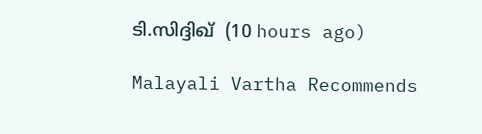ടി.സിദ്ദിഖ്  (10 hours ago)

Malayali Vartha Recommends